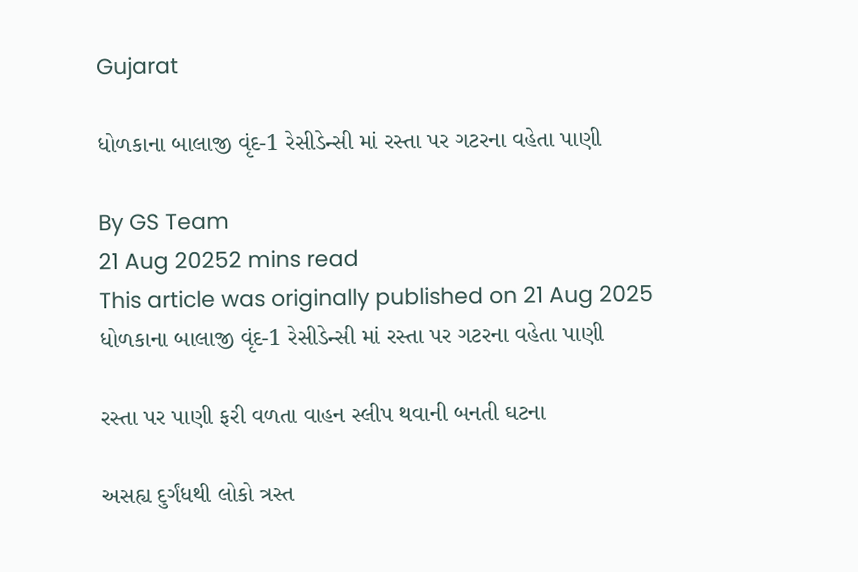Gujarat

ધોળકાના બાલાજી વૃંદ-1 રેસીડેન્સી માં રસ્તા પર ગટરના વહેતા પાણી

By GS Team
21 Aug 20252 mins read
This article was originally published on 21 Aug 2025
ધોળકાના બાલાજી વૃંદ-1 રેસીડેન્સી માં રસ્તા પર ગટરના વહેતા પાણી

રસ્તા પર પાણી ફરી વળતા વાહન સ્લીપ થવાની બનતી ઘટના

અસહ્ય દુર્ગંધથી લોકો ત્રસ્ત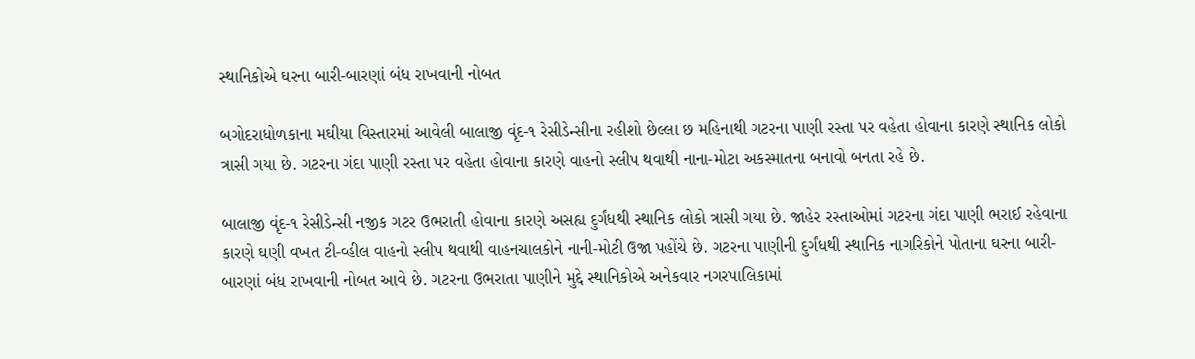સ્થાનિકોએ ઘરના બારી-બારણાં બંધ રાખવાની નોબત

બગોદરાધોળકાના મઘીયા વિસ્તારમાં આવેલી બાલાજી વૃંદ-૧ રેસીડેન્સીના રહીશો છેલ્લા છ મહિનાથી ગટરના પાણી રસ્તા પર વહેતા હોવાના કારણે સ્થાનિક લોકો ત્રાસી ગયા છે. ગટરના ગંદા પાણી રસ્તા પર વહેતા હોવાના કારણે વાહનો સ્લીપ થવાથી નાના-મોટા અકસ્માતના બનાવો બનતા રહે છે.

બાલાજી વૃંદ-૧ રેસીડેન્સી નજીક ગટર ઉભરાતી હોવાના કારણે અસહ્ય દુર્ગંધથી સ્થાનિક લોકો ત્રાસી ગયા છે. જાહેર રસ્તાઓમાં ગટરના ગંદા પાણી ભરાઈ રહેવાના કારણે ઘણી વખત ટી-વ્હીલ વાહનો સ્લીપ થવાથી વાહનચાલકોને નાની-મોટી ઉજા પહોંચે છે. ગટરના પાણીની દુર્ગંધથી સ્થાનિક નાગરિકોને પોતાના ઘરના બારી-બારણાં બંધ રાખવાની નોબત આવે છે. ગટરના ઉભરાતા પાણીને મુદ્દે સ્થાનિકોએ અનેકવાર નગરપાલિકામાં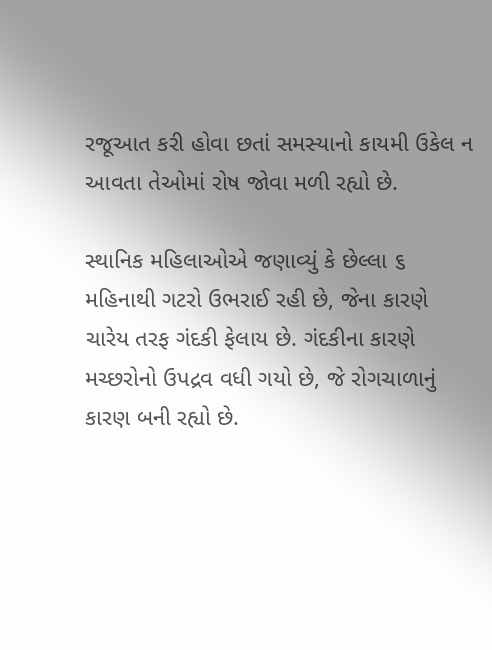રજૂઆત કરી હોવા છતાં સમસ્યાનો કાયમી ઉકેલ ન આવતા તેઓમાં રોષ જોવા મળી રહ્યો છે.

સ્થાનિક મહિલાઓએ જણાવ્યું કે છેલ્લા ૬ મહિનાથી ગટરો ઉભરાઈ રહી છે, જેના કારણે ચારેય તરફ ગંદકી ફેલાય છે. ગંદકીના કારણે મચ્છરોનો ઉપદ્રવ વધી ગયો છે, જે રોગચાળાનું કારણ બની રહ્યો છે.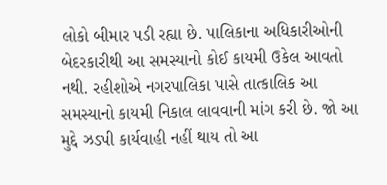લોકો બીમાર પડી રહ્યા છે. પાલિકાના અધિકારીઓની બેદરકારીથી આ સમસ્યાનો કોઈ કાયમી ઉકેલ આવતો નથી. રહીશોએ નગરપાલિકા પાસે તાત્કાલિક આ સમસ્યાનો કાયમી નિકાલ લાવવાની માંગ કરી છે. જો આ મુદ્દે ઝડપી કાર્યવાહી નહીં થાય તો આ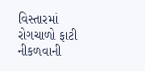વિસ્તારમાં રોગચાળો ફાટી નીકળવાની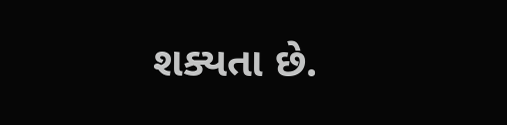શક્યતા છે.